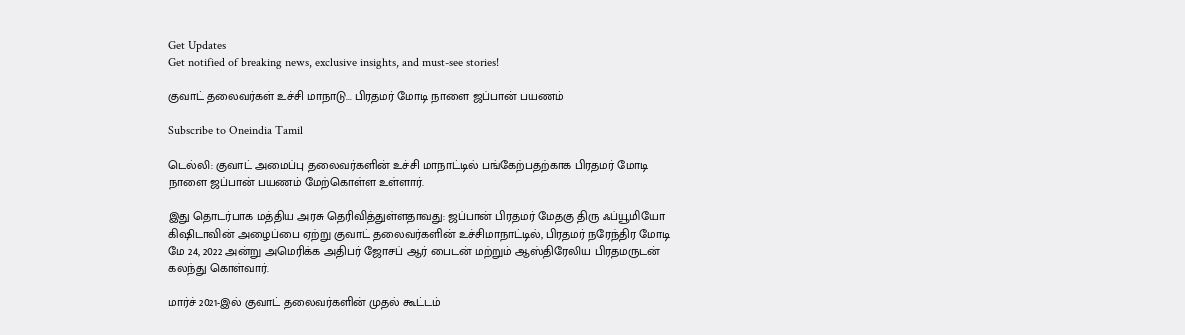Get Updates
Get notified of breaking news, exclusive insights, and must-see stories!

குவாட் தலைவர்கள் உச்சி மாநாடு... பிரதமர் மோடி நாளை ஜப்பான் பயணம்

Subscribe to Oneindia Tamil

டெல்லி: குவாட் அமைப்பு தலைவர்களின் உச்சி மாநாட்டில் பங்கேற்பதற்காக பிரதமர் மோடி நாளை ஜப்பான் பயணம் மேற்கொள்ள உள்ளார்.

இது தொடர்பாக மத்திய அரசு தெரிவித்துள்ளதாவது: ஜப்பான் பிரதமர் மேதகு திரு ஃப்யூமியோ கிஷிடாவின் அழைப்பை ஏற்று குவாட் தலைவர்களின் உச்சிமாநாட்டில், பிரதமர் நரேந்திர மோடி மே 24, 2022 அன்று அமெரிக்க அதிபர் ஜோசப் ஆர் பைடன் மற்றும் ஆஸ்திரேலிய பிரதமருடன் கலந்து கொள்வார்.

மார்ச் 2021-இல் குவாட் தலைவர்களின் முதல் கூட்டம்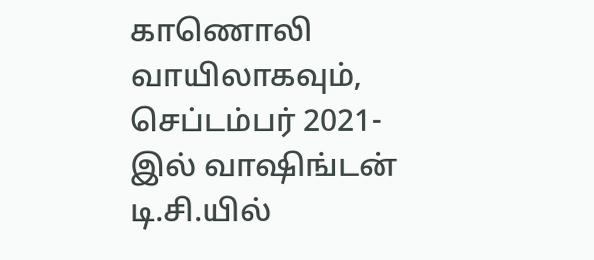காணொலி வாயிலாகவும், செப்டம்பர் 2021-இல் வாஷிங்டன் டி.சி.யில்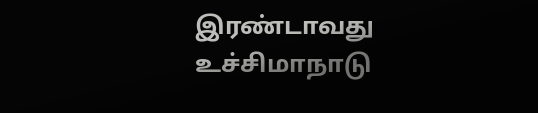இரண்டாவது உச்சிமாநாடு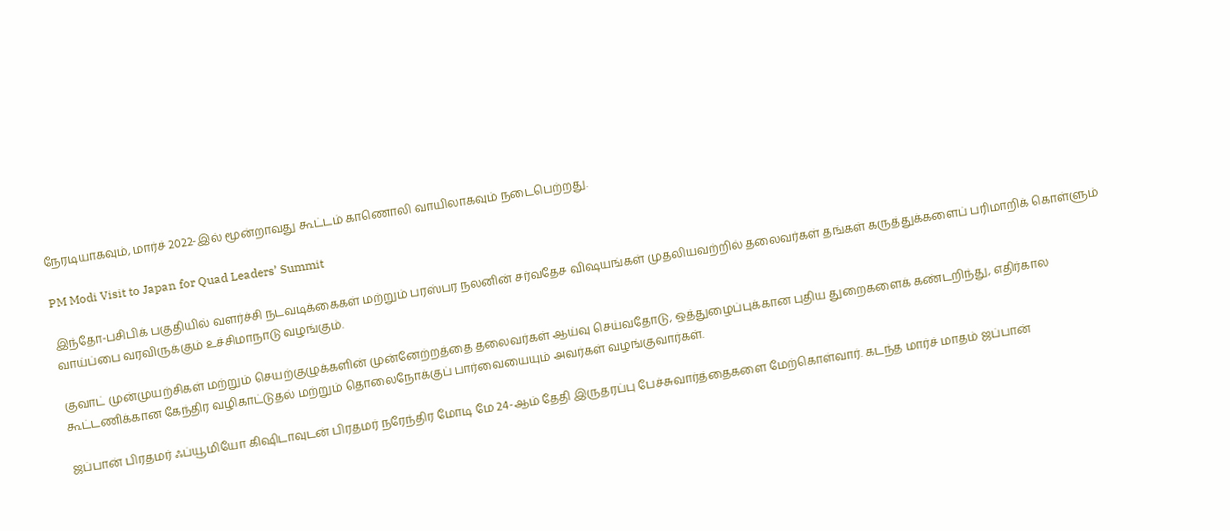நேரடியாகவும், மார்ச் 2022-இல் மூன்றாவது கூட்டம் காணொலி வாயிலாகவும் நடைபெற்றது.

PM Modi Visit to Japan for Quad Leaders’ Summit

இந்தோ-பசிபிக் பகுதியில் வளர்ச்சி நடவடிக்கைகள் மற்றும் பரஸ்பர நலனின் சர்வதேச விஷயங்கள் முதலியவற்றில் தலைவர்கள் தங்கள் கருத்துக்களைப் பரிமாறிக் கொள்ளும் வாய்ப்பை வரவிருக்கும் உச்சிமாநாடு வழங்கும்.

குவாட் முன்முயற்சிகள் மற்றும் செயற்குழுக்களின் முன்னேற்றத்தை தலைவர்கள் ஆய்வு செய்வதோடு, ஒத்துழைப்புக்கான புதிய துறைகளைக் கண்டறிந்து, எதிர்கால கூட்டணிக்கான கேந்திர வழிகாட்டுதல் மற்றும் தொலைநோக்குப் பார்வையையும் அவர்கள் வழங்குவார்கள்.

ஜப்பான் பிரதமர் ஃப்யூமியோ கிஷிடாவுடன் பிரதமர் நரேந்திர மோடி மே 24-ஆம் தேதி இருதரப்பு பேச்சுவார்த்தைகளை மேற்கொள்வார். கடந்த மார்ச் மாதம் ஜப்பான்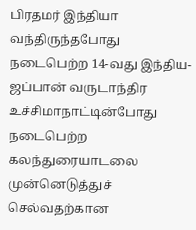பிரதமர் இந்தியா வந்திருந்தபோது நடைபெற்ற 14-வது இந்திய- ஜப்பான் வருடாந்திர உச்சிமாநாட்டின்போது நடைபெற்ற கலந்துரையாடலை முன்னெடுத்துச் செல்வதற்கான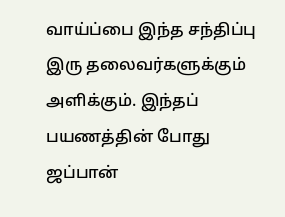வாய்ப்பை இந்த சந்திப்பு இரு தலைவர்களுக்கும் அளிக்கும். இந்தப் பயணத்தின் போது ஜப்பான்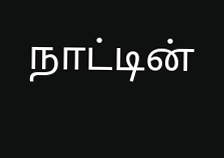நாட்டின்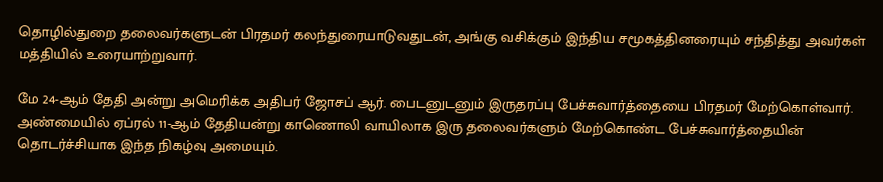தொழில்துறை தலைவர்களுடன் பிரதமர் கலந்துரையாடுவதுடன், அங்கு வசிக்கும் இந்திய சமூகத்தினரையும் சந்தித்து அவர்கள் மத்தியில் உரையாற்றுவார்.

மே 24-ஆம் தேதி அன்று அமெரிக்க அதிபர் ஜோசப் ஆர். பைடனுடனும் இருதரப்பு பேச்சுவார்த்தையை பிரதமர் மேற்கொள்வார். அண்மையில் ஏப்ரல் 11-ஆம் தேதியன்று காணொலி வாயிலாக இரு தலைவர்களும் மேற்கொண்ட பேச்சுவார்த்தையின் தொடர்ச்சியாக இந்த நிகழ்வு அமையும்.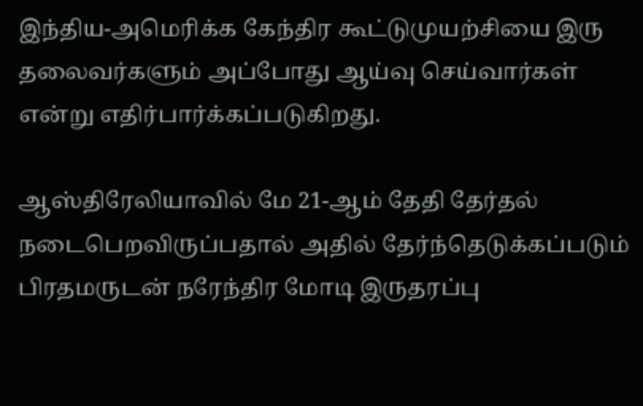இந்திய-அமெரிக்க கேந்திர கூட்டுமுயற்சியை இரு தலைவர்களும் அப்போது ஆய்வு செய்வார்கள் என்று எதிர்பார்க்கப்படுகிறது.

ஆஸ்திரேலியாவில் மே 21-ஆம் தேதி தேர்தல் நடைபெறவிருப்பதால் அதில் தேர்ந்தெடுக்கப்படும் பிரதமருடன் நரேந்திர மோடி இருதரப்பு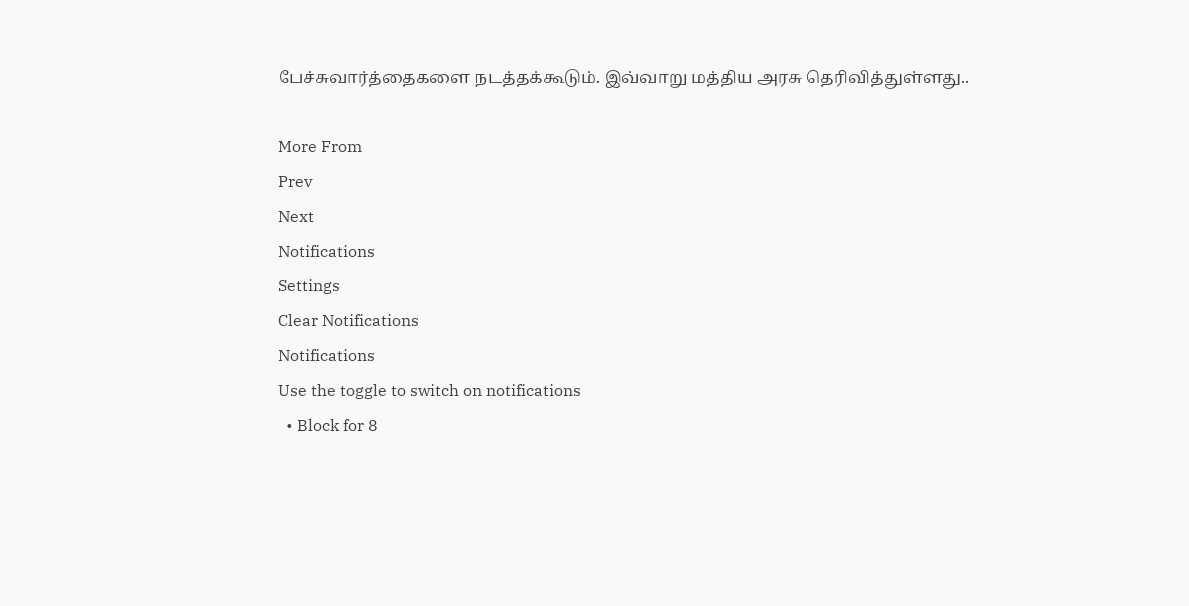பேச்சுவார்த்தைகளை நடத்தக்கூடும். இவ்வாறு மத்திய அரசு தெரிவித்துள்ளது..

More From
Prev
Next
Notifications
Settings
Clear Notifications
Notifications
Use the toggle to switch on notifications
  • Block for 8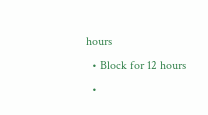hours
  • Block for 12 hours
  •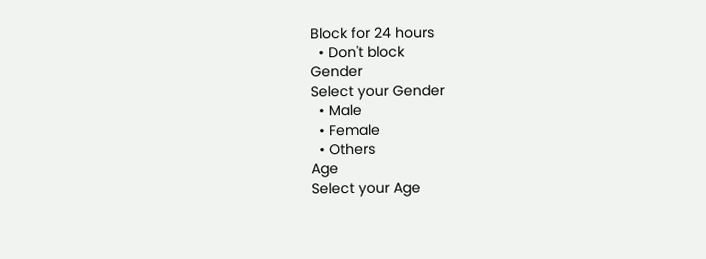Block for 24 hours
  • Don't block
Gender
Select your Gender
  • Male
  • Female
  • Others
Age
Select your Age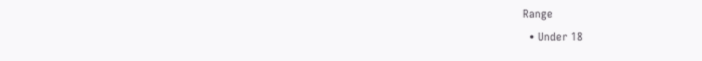Range
  • Under 18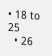• 18 to 25
  • 26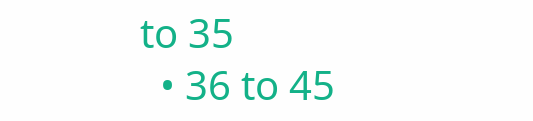to 35
  • 36 to 45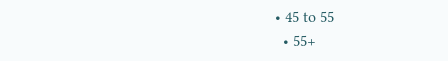• 45 to 55
  • 55+